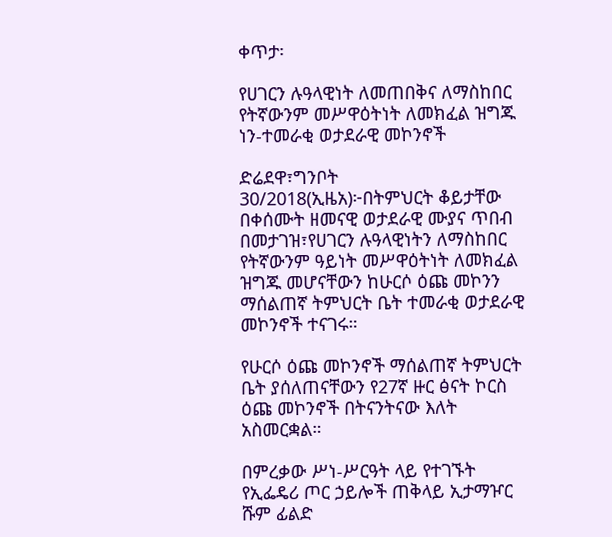ቀጥታ፡

የሀገርን ሉዓላዊነት ለመጠበቅና ለማስከበር የትኛውንም መሥዋዕትነት ለመክፈል ዝግጁ ነን-ተመራቂ ወታደራዊ መኮንኖች

ድሬደዋ፣ግንቦት 30/2018(ኢዜአ)፦በትምህርት ቆይታቸው በቀሰሙት ዘመናዊ ወታደራዊ ሙያና ጥበብ በመታገዝ፣የሀገርን ሉዓላዊነትን ለማስከበር የትኛውንም ዓይነት መሥዋዕትነት ለመክፈል ዝግጁ መሆናቸውን ከሁርሶ ዕጩ መኮንን ማሰልጠኛ ትምህርት ቤት ተመራቂ ወታደራዊ መኮንኖች ተናገሩ።

የሁርሶ ዕጩ መኮንኖች ማሰልጠኛ ትምህርት ቤት ያሰለጠናቸውን የ27ኛ ዙር ፅናት ኮርስ ዕጩ መኮንኖች በትናንትናው እለት አስመርቋል።

በምረቃው ሥነ-ሥርዓት ላይ የተገኙት የኢፌዴሪ ጦር ኃይሎች ጠቅላይ ኢታማዦር ሹም ፊልድ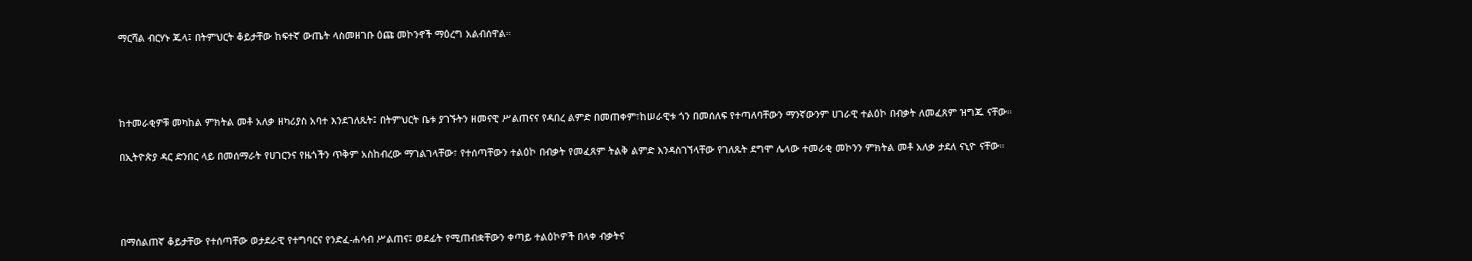ማርሻል ብርሃኑ ጁላ፤ በትምህርት ቆይታቸው ከፍተኛ ውጤት ላስመዘገቡ ዕጩ መኮንኖች ማዕረግ አልብሰዋል።




ከተመራቂዎቹ መካከል ምክትል መቶ አለቃ ዘካሪያስ አባተ እንደገለጹት፤ በትምህርት ቤቱ ያገኙትን ዘመናዊ ሥልጠናና የዳበረ ልምድ በመጠቀም፣ከሠራዊቱ ጎን በመሰለፍ የተጣለባቸውን ማንኛውንም ሀገራዊ ተልዕኮ በብቃት ለመፈጸም ዝግጁ ናቸው።

በኢትዮጵያ ዳር ድንበር ላይ በመሰማራት የሀገርንና የዜጎችን ጥቅም አስከብረው ማገልገላቸው፣ የተሰጣቸውን ተልዕኮ በብቃት የመፈጸም ትልቅ ልምድ እንዳስገኘላቸው የገለጹት ደግሞ ሌላው ተመራቂ መኮንን ምክትል መቶ አለቃ ታደለ ናኒዮ ናቸው።




በማሰልጠኛ ቆይታቸው የተሰጣቸው ወታደራዊ የተግባርና የንድፈ-ሐሳብ ሥልጠና፤ ወደፊት የሚጠብቋቸውን ቀጣይ ተልዕኮዎች በላቀ ብቃትና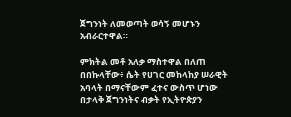ጀግንነት ለመወጣት ወሳኝ መሆኑን አብራርተዋል።

ምክትል መቶ አለቃ ማስተዋል በለጠ በበኩላቸው፥ ሴት የሀገር መከላከያ ሠራዊት አባላት በማናቸውም ፈተና ውስጥ ሆነው በታላቅ ጀግንነትና ብቃት የኢትዮጵያን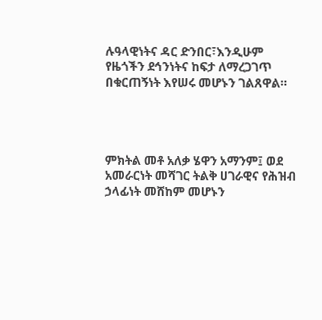ሉዓላዊነትና ዳር ድንበር፣እንዲሁም የዜጎችን ደኅንነትና ከፍታ ለማረጋገጥ በቁርጠኝነት እየሠሩ መሆኑን ገልጸዋል።




ምክትል መቶ አለቃ ሄዋን አማንም፤ ወደ አመራርነት መሻገር ትልቅ ሀገራዊና የሕዝብ ኃላፊነት መሸከም መሆኑን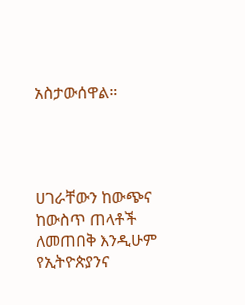አስታውሰዋል።




ሀገራቸውን ከውጭና ከውስጥ ጠላቶች ለመጠበቅ እንዲሁም የኢትዮጵያንና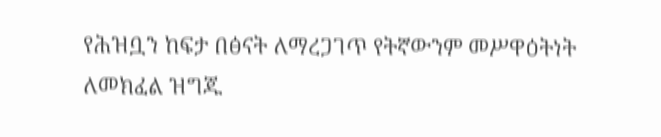የሕዝቧን ከፍታ በፅናት ለማረጋገጥ የትኛውንም መሥዋዕትነት ለመክፈል ዝግጁ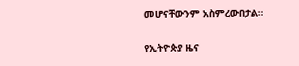መሆናቸውንም አስምረውበታል።

የኢትዮጵያ ዜና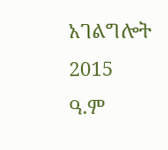አገልግሎት
2015
ዓ.ም